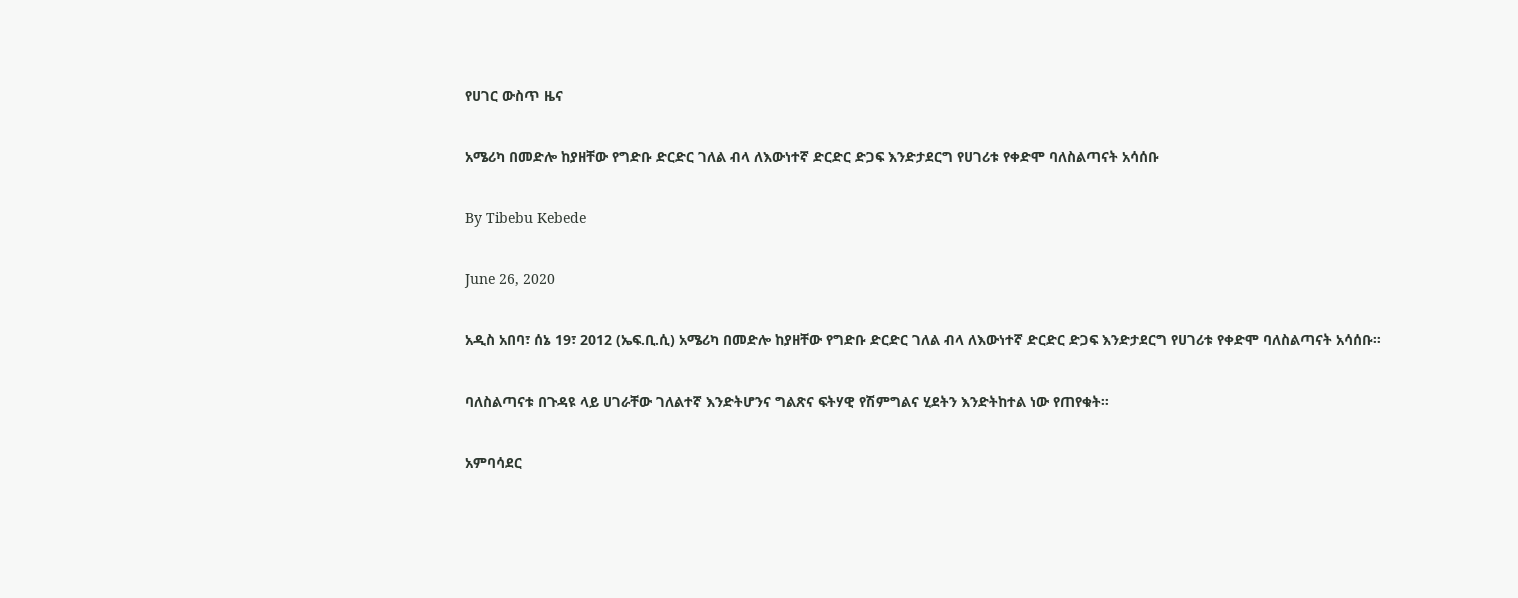የሀገር ውስጥ ዜና

አሜሪካ በመድሎ ከያዘቸው የግድቡ ድርድር ገለል ብላ ለእውነተኛ ድርድር ድጋፍ እንድታደርግ የሀገሪቱ የቀድሞ ባለስልጣናት አሳሰቡ

By Tibebu Kebede

June 26, 2020

አዲስ አበባ፣ ሰኔ 19፣ 2012 (ኤፍ.ቢ.ሲ) አሜሪካ በመድሎ ከያዘቸው የግድቡ ድርድር ገለል ብላ ለእውነተኛ ድርድር ድጋፍ እንድታደርግ የሀገሪቱ የቀድሞ ባለስልጣናት አሳሰቡ።

ባለስልጣናቱ በጉዳዩ ላይ ሀገራቸው ገለልተኛ እንድትሆንና ግልጽና ፍትሃዊ የሽምግልና ሂደትን እንድትከተል ነው የጠየቁት።

አምባሳደር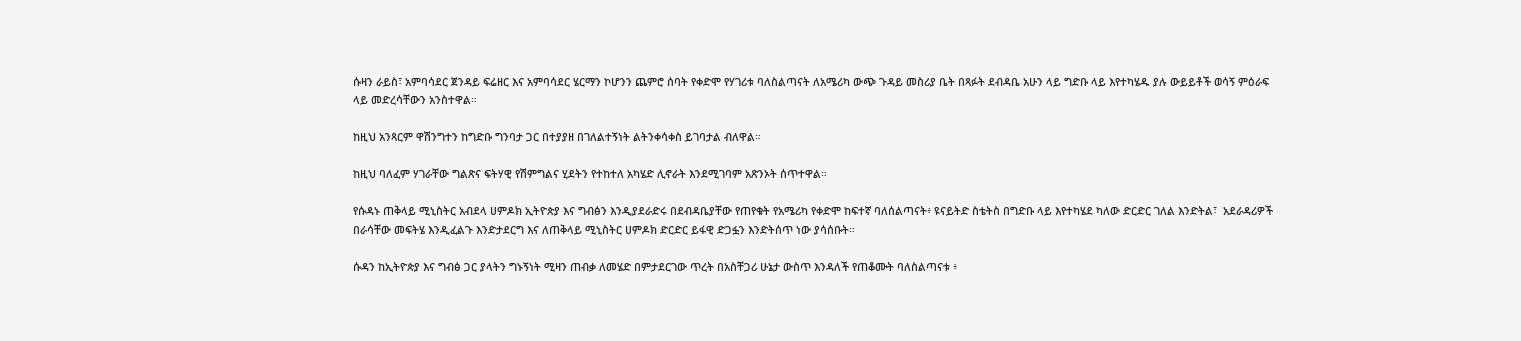ሱዛን ራይስ፣ አምባሳደር ጀንዳይ ፍሬዘር እና አምባሳደር ሄርማን ኮሆንን ጨምሮ ሰባት የቀድሞ የሃገሪቱ ባለስልጣናት ለአሜሪካ ውጭ ጉዳይ መስሪያ ቤት በጻፉት ደብዳቤ አሁን ላይ ግድቡ ላይ እየተካሄዱ ያሉ ውይይቶች ወሳኝ ምዕራፍ ላይ መድረሳቸውን አንስተዋል።

ከዚህ አንጻርም ዋሽንግተን ከግድቡ ግንባታ ጋር በተያያዘ በገለልተኝነት ልትንቀሳቀስ ይገባታል ብለዋል።

ከዚህ ባለፈም ሃገራቸው ግልጽና ፍትሃዊ የሽምግልና ሂደትን የተከተለ አካሄድ ሊኖራት እንደሚገባም አጽንኦት ሰጥተዋል።

የሱዳኑ ጠቅላይ ሚኒስትር አብደላ ሀምዶክ ኢትዮጵያ እና ግብፅን እንዲያደራድሩ በደብዳቤያቸው የጠየቁት የአሜሪካ የቀድሞ ከፍተኛ ባለሰልጣናት፥ ዩናይትድ ስቴትስ በግድቡ ላይ እየተካሄደ ካለው ድርድር ገለል እንድትል፣  አደራዳሪዎች በራሳቸው መፍትሄ እንዲፈልጉ እንድታደርግ እና ለጠቅላይ ሚኒስትር ሀምዶክ ድርድር ይፋዊ ድጋፏን እንድትሰጥ ነው ያሳሰቡት።

ሱዳን ከኢትዮጵያ እና ግብፅ ጋር ያላትን ግኑኝነት ሚዛን ጠብቃ ለመሄድ በምታደርገው ጥረት በአስቸጋሪ ሁኔታ ውስጥ እንዳለች የጠቆሙት ባለስልጣናቱ ፥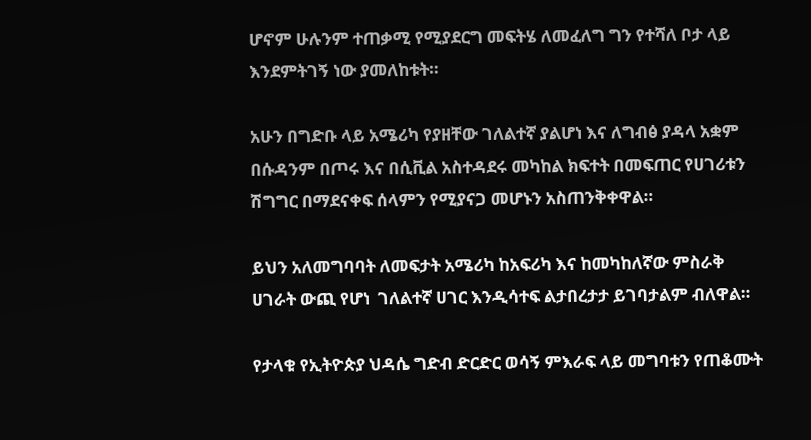ሆኖም ሁሉንም ተጠቃሚ የሚያደርግ መፍትሄ ለመፈለግ ግን የተሻለ ቦታ ላይ እንደምትገኝ ነው ያመለከቱት።

አሁን በግድቡ ላይ አሜሪካ የያዘቸው ገለልተኛ ያልሆነ እና ለግብፅ ያዳላ አቋም በሱዳንም በጦሩ እና በሲቪል አስተዳደሩ መካከል ክፍተት በመፍጠር የሀገሪቱን ሽግግር በማደናቀፍ ሰላምን የሚያናጋ መሆኑን አስጠንቅቀዋል።

ይህን አለመግባባት ለመፍታት አሜሪካ ከአፍሪካ እና ከመካከለኛው ምስራቅ ሀገራት ውጪ የሆነ  ገለልተኛ ሀገር እንዲሳተፍ ልታበረታታ ይገባታልም ብለዋል።

የታላቁ የኢትዮጵያ ህዳሴ ግድብ ድርድር ወሳኝ ምእራፍ ላይ መግባቱን የጠቆሙት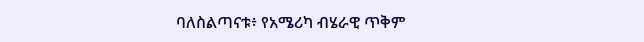ባለስልጣናቱ፥ የአሜሪካ ብሄራዊ ጥቅም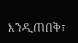እንዲጠበቅ፣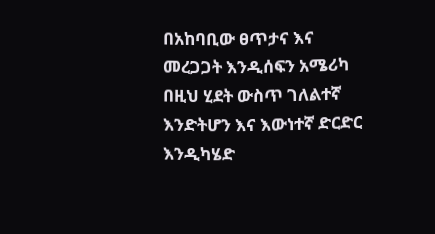በአከባቢው ፀጥታና እና መረጋጋት እንዲሰፍን አሜሪካ በዚህ ሂደት ውስጥ ገለልተኛ እንድትሆን እና እውነተኛ ድርድር እንዲካሄድ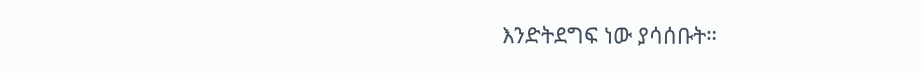እንድትደግፍ ነው ያሳሰቡት።